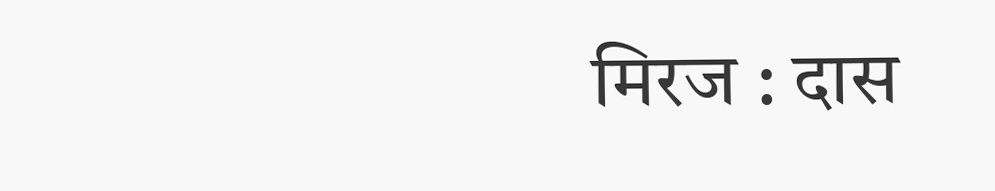मिरज : दास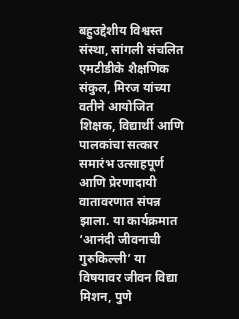बहुउद्देशीय विश्वस्त संस्था, सांगली संचलित एमटीडीके शैक्षणिक संकुल, मिरज यांच्या वतीने आयोजित शिक्षक, विद्यार्थी आणि पालकांचा सत्कार समारंभ उत्साहपूर्ण आणि प्रेरणादायी वातावरणात संपन्न झाला. या कार्यक्रमात ‘आनंदी जीवनाची गुरुकिल्ली’ या विषयावर जीवन विद्या मिशन, पुणे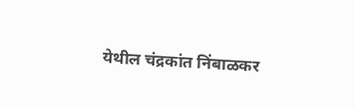येथील चंद्रकांत निंबाळकर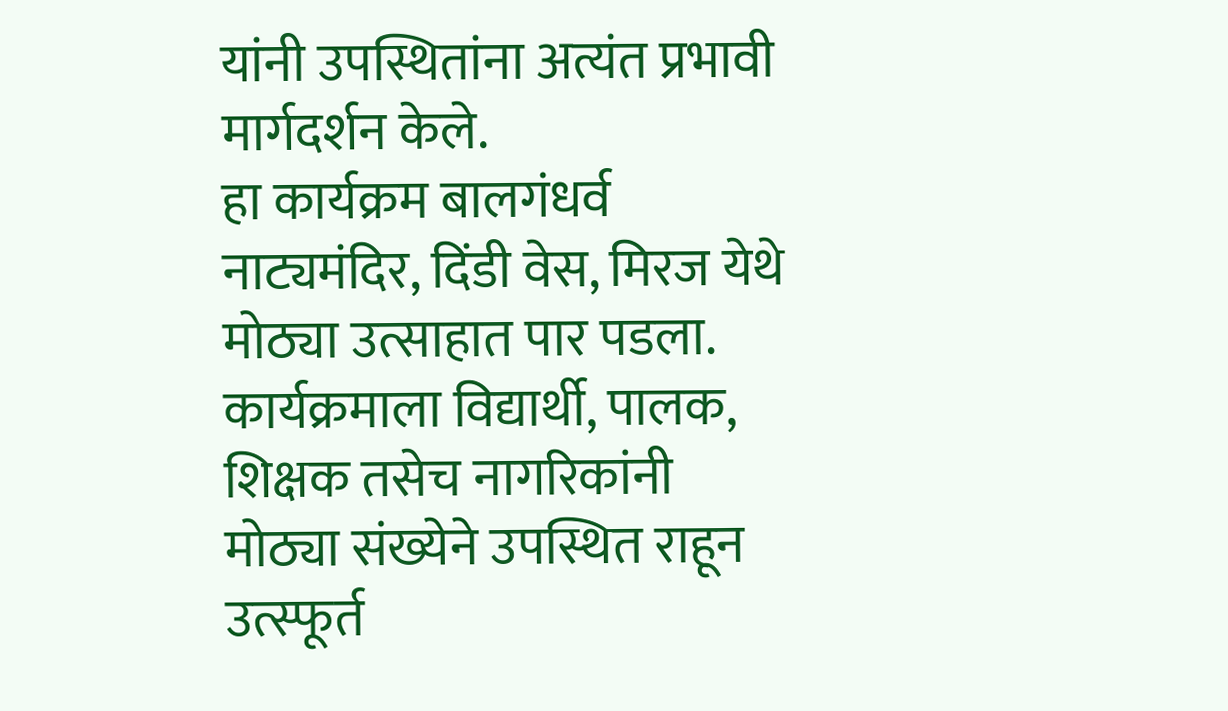यांनी उपस्थितांना अत्यंत प्रभावी मार्गदर्शन केले.
हा कार्यक्रम बालगंधर्व नाट्यमंदिर, दिंडी वेस, मिरज येथे मोठ्या उत्साहात पार पडला. कार्यक्रमाला विद्यार्थी, पालक, शिक्षक तसेच नागरिकांनी मोठ्या संख्येने उपस्थित राहून उत्स्फूर्त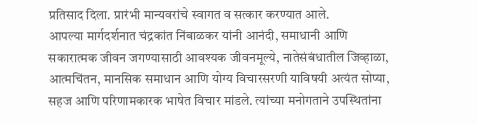प्रतिसाद दिला. प्रारंभी मान्यवरांचे स्वागत व सत्कार करण्यात आले.
आपल्या मार्गदर्शनात चंद्रकांत निंबाळकर यांनी आनंदी, समाधानी आणि सकारात्मक जीवन जगण्यासाठी आवश्यक जीवनमूल्ये, नातेसंबंधातील जिव्हाळा, आत्मचिंतन, मानसिक समाधान आणि योग्य विचारसरणी याविषयी अत्यंत सोप्या, सहज आणि परिणामकारक भाषेत विचार मांडले. त्यांच्या मनोगताने उपस्थितांना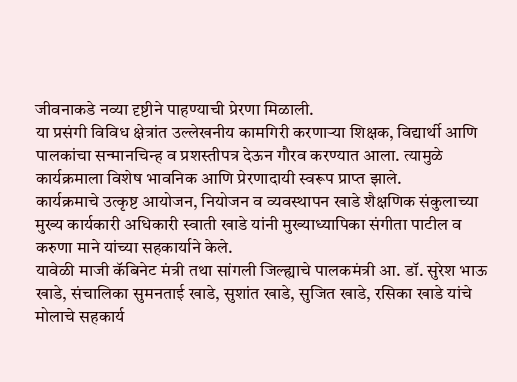जीवनाकडे नव्या दृष्टीने पाहण्याची प्रेरणा मिळाली.
या प्रसंगी विविध क्षेत्रांत उल्लेखनीय कामगिरी करणाऱ्या शिक्षक, विद्यार्थी आणि पालकांचा सन्मानचिन्ह व प्रशस्तीपत्र देऊन गौरव करण्यात आला. त्यामुळे कार्यक्रमाला विशेष भावनिक आणि प्रेरणादायी स्वरूप प्राप्त झाले.
कार्यक्रमाचे उत्कृष्ट आयोजन, नियोजन व व्यवस्थापन खाडे शैक्षणिक संकुलाच्या मुख्य कार्यकारी अधिकारी स्वाती खाडे यांनी मुख्याध्यापिका संगीता पाटील व करुणा माने यांच्या सहकार्याने केले.
यावेळी माजी कॅबिनेट मंत्री तथा सांगली जिल्ह्याचे पालकमंत्री आ. डॉ. सुरेश भाऊ खाडे, संचालिका सुमनताई खाडे, सुशांत खाडे, सुजित खाडे, रसिका खाडे यांचे मोलाचे सहकार्य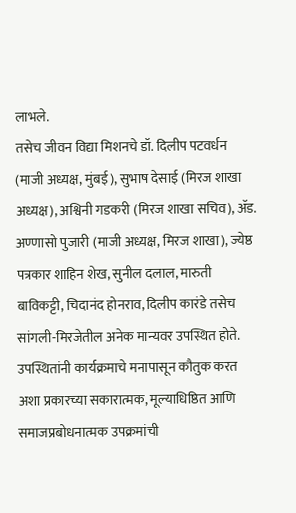लाभले.
तसेच जीवन विद्या मिशनचे डॉ. दिलीप पटवर्धन (माजी अध्यक्ष, मुंबई), सुभाष देसाई (मिरज शाखा अध्यक्ष), अश्विनी गडकरी (मिरज शाखा सचिव), ॲड. अण्णासो पुजारी (माजी अध्यक्ष, मिरज शाखा), ज्येष्ठ पत्रकार शाहिन शेख, सुनील दलाल, मारुती बाविकट्टी, चिदानंद होनराव, दिलीप कारंडे तसेच सांगली-मिरजेतील अनेक मान्यवर उपस्थित होते.
उपस्थितांनी कार्यक्रमाचे मनापासून कौतुक करत अशा प्रकारच्या सकारात्मक, मूल्याधिष्ठित आणि समाजप्रबोधनात्मक उपक्रमांची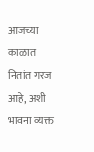आजच्या काळात नितांत गरज आहे, अशी भावना व्यक्त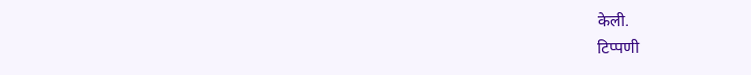केली.
टिप्पणी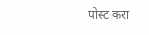पोस्ट करा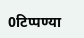0टिप्पण्या